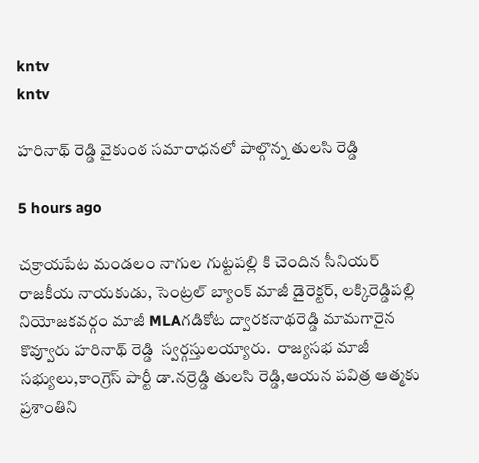kntv
kntv

హరినాథ్ రెడ్డి వైకుంఠ సమారాధనలో పాల్గొన్న తులసి రెడ్డి

5 hours ago

చక్రాయపేట మండలం నాగుల గుట్టపల్లి కి చెందిన సీనియర్ రాజకీయ నాయకుడు, సెంట్రల్ బ్యాంక్ మాజీ డైరెక్టర్, లక్కిరెడ్డిపల్లి నియోజకవర్గం మాజీ MLAగడికోట ద్వారకనాథరెడ్డి మామగారైన కొవ్వూరు హరినాథ్ రెడ్డి  స్వర్గస్తులయ్యారు.  రాజ్యసభ మాజీ సభ్యులు,కాంగ్రెస్ పార్టీ డా.నర్రెడ్డి తులసి రెడ్డి,ఆయన పవిత్ర ఆత్మకు ప్రశాంతిని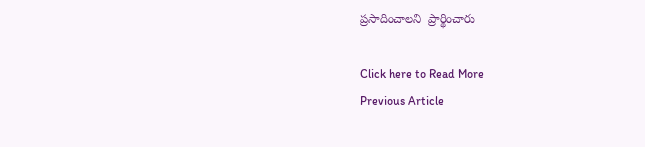ప్రసాదించాలని  ప్రార్థించారు

Click here to Read More
Previous Article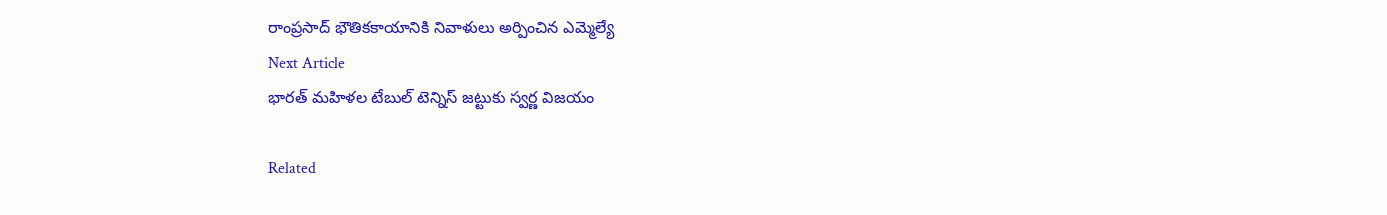రాంప్రసాద్ భౌతికకాయానికి నివాళులు అర్పించిన ఎమ్మెల్యే
Next Article
భారత్ మహిళల టేబుల్ టెన్నిస్ జట్టుకు స్వర్ణ విజయం

Related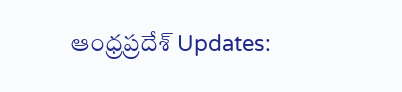ఆంధ్రప్రదేశ్ Updates: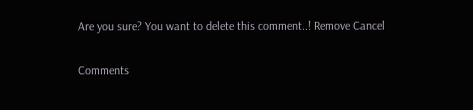Are you sure? You want to delete this comment..! Remove Cancel

Comments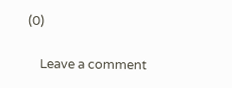(0)

    Leave a comment